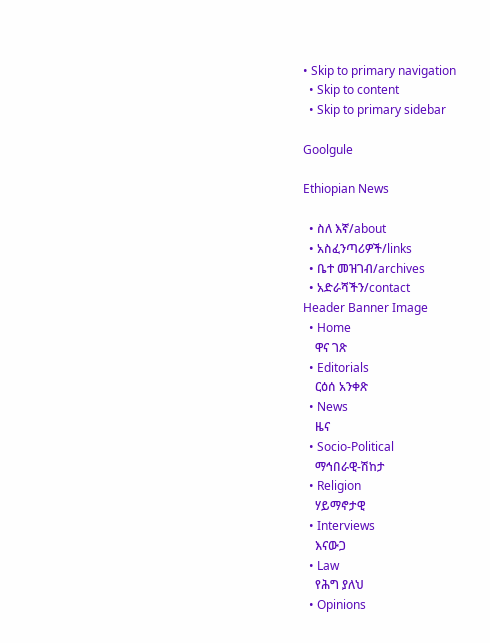• Skip to primary navigation
  • Skip to content
  • Skip to primary sidebar

Goolgule

Ethiopian News

  • ስለ እኛ/about
  • አስፈንጣሪዎች/links
  • ቤተ መዝገብ/archives
  • አድራሻችን/contact
Header Banner Image
  • Home
    ዋና ገጽ
  • Editorials
    ርዕሰ አንቀጽ
  • News
    ዜና
  • Socio-Political
    ማኅበራዊ-ሽከታ
  • Religion
    ሃይማኖታዊ
  • Interviews
    እናውጋ
  • Law
    የሕግ ያለህ
  • Opinions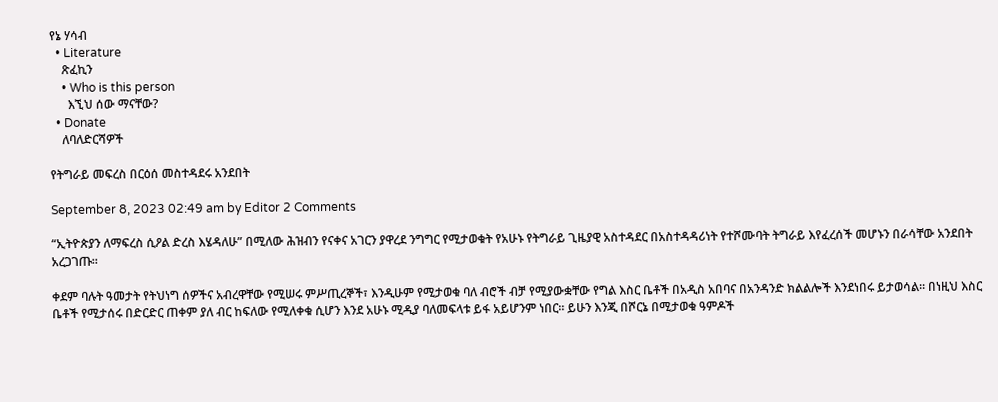የኔ ሃሳብ
  • Literature
    ጽፈኪን
    • Who is this person
      እኚህ ሰው ማናቸው?
  • Donate
    ለባለድርሻዎች

የትግራይ መፍረስ በርዕሰ መስተዳደሩ አንደበት

September 8, 2023 02:49 am by Editor 2 Comments

“ኢትዮጵያን ለማፍረስ ሲዖል ድረስ እሄዳለሁ” በሚለው ሕዝብን የናቀና አገርን ያዋረደ ንግግር የሚታወቁት የአሁኑ የትግራይ ጊዜያዊ አስተዳደር በአስተዳዳሪነት የተሾሙባት ትግራይ እየፈረሰች መሆኑን በራሳቸው አንደበት አረጋገጡ።

ቀደም ባሉት ዓመታት የትህነግ ሰዎችና አብረዋቸው የሚሠሩ ምሥጢረኞች፣ እንዲሁም የሚታወቁ ባለ ብሮች ብቻ የሚያውቋቸው የግል እስር ቤቶች በአዲስ አበባና በአንዳንድ ክልልሎች እንደነበሩ ይታወሳል። በነዚህ እስር ቤቶች የሚታሰሩ በድርድር ጠቀም ያለ ብር ከፍለው የሚለቀቁ ሲሆን እንደ አሁኑ ሚዲያ ባለመፍላቱ ይፋ አይሆንም ነበር። ይሁን እንጂ በሾርኔ በሚታወቁ ዓምዶች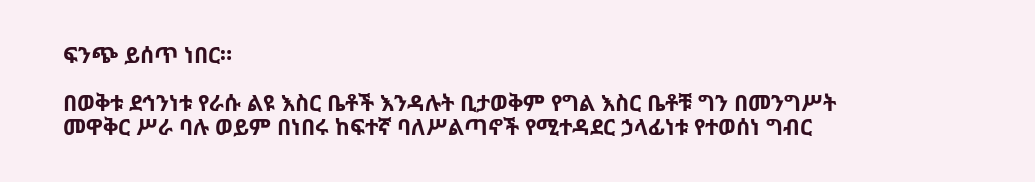ፍንጭ ይሰጥ ነበር።

በወቅቱ ደኅንነቱ የራሱ ልዩ እስር ቤቶች እንዳሉት ቢታወቅም የግል እስር ቤቶቹ ግን በመንግሥት መዋቅር ሥራ ባሉ ወይም በነበሩ ከፍተኛ ባለሥልጣኖች የሚተዳደር ኃላፊነቱ የተወሰነ ግብር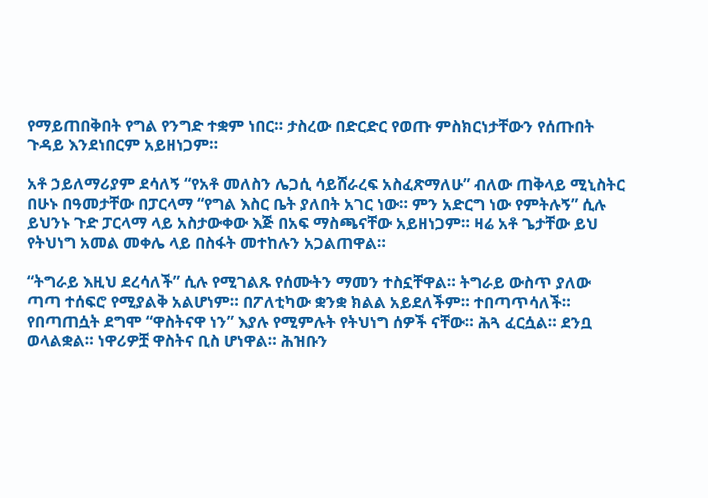የማይጠበቅበት የግል የንግድ ተቋም ነበር። ታስረው በድርድር የወጡ ምስክርነታቸውን የሰጡበት ጉዳይ እንደነበርም አይዘነጋም።

አቶ ኃይለማሪያም ደሳለኝ “የአቶ መለስን ሌጋሲ ሳይሸራረፍ አስፈጽማለሁ” ብለው ጠቅላይ ሚኒስትር በሁኑ በዓመታቸው በፓርላማ “የግል እስር ቤት ያለበት አገር ነው። ምን አድርግ ነው የምትሉኝ” ሲሉ ይህንኑ ጉድ ፓርላማ ላይ አስታውቀው እጅ በአፍ ማስጫናቸው አይዘነጋም። ዛሬ አቶ ጌታቸው ይህ የትህነግ አመል መቀሌ ላይ በስፋት መተከሉን አጋልጠዋል።

“ትግራይ እዚህ ደረሳለች” ሲሉ የሚገልጹ የሰሙትን ማመን ተስኗቸዋል። ትግራይ ውስጥ ያለው ጣጣ ተሰፍሮ የሚያልቅ አልሆነም። በፖለቲካው ቋንቋ ክልል አይደለችም። ተበጣጥሳለች። የበጣጠሷት ደግሞ “ዋስትናዋ ነን” እያሉ የሚምሉት የትህነግ ሰዎች ናቸው። ሕጓ ፈርሷል። ደንቧ ወላልቋል። ነዋሪዎቿ ዋስትና ቢስ ሆነዋል። ሕዝቡን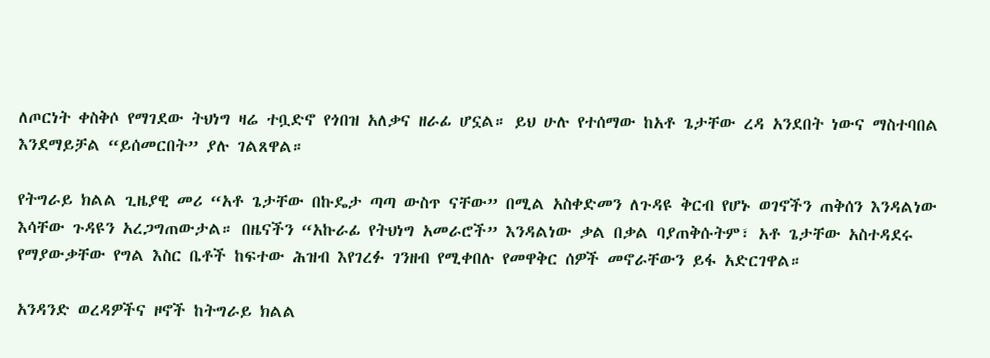ለጦርነት ቀስቅሶ የማገደው ትህነግ ዛሬ ተቧድኖ የጎበዝ አለቃና ዘራፊ ሆኗል። ይህ ሁሉ የተሰማው ከአቶ ጌታቸው ረዳ አንደበት ነውና ማስተባበል እንደማይቻል “ይሰመርበት” ያሉ ገልጸዋል።

የትግራይ ክልል ጊዜያዊ መሪ “አቶ ጌታቸው በኩዴታ ጣጣ ውስጥ ናቸው” በሚል አስቀድመን ለጉዳዩ ቅርብ የሆኑ ወገኖችን ጠቅሰን እንዳልነው እሳቸው ጉዳዩን አረጋግጠውታል። በዜናችን “አኩራፊ የትህነግ አመራሮች” እንዳልነው ቃል በቃል ባያጠቅሱትም፣ አቶ ጌታቸው አስተዳደሩ የማያውቃቸው የግል እስር ቤቶች ከፍተው ሕዝብ እየገረፉ ገንዘብ የሚቀበሉ የመዋቅር ሰዎች መኖራቸውን ይፋ አድርገዋል።

አንዳንድ ወረዳዎችና ዞኖች ከትግራይ ክልል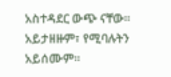አስተዳደር ውጭ ናቸው። አይታዘዙም፣ የሚባሉትን አይሰሙም።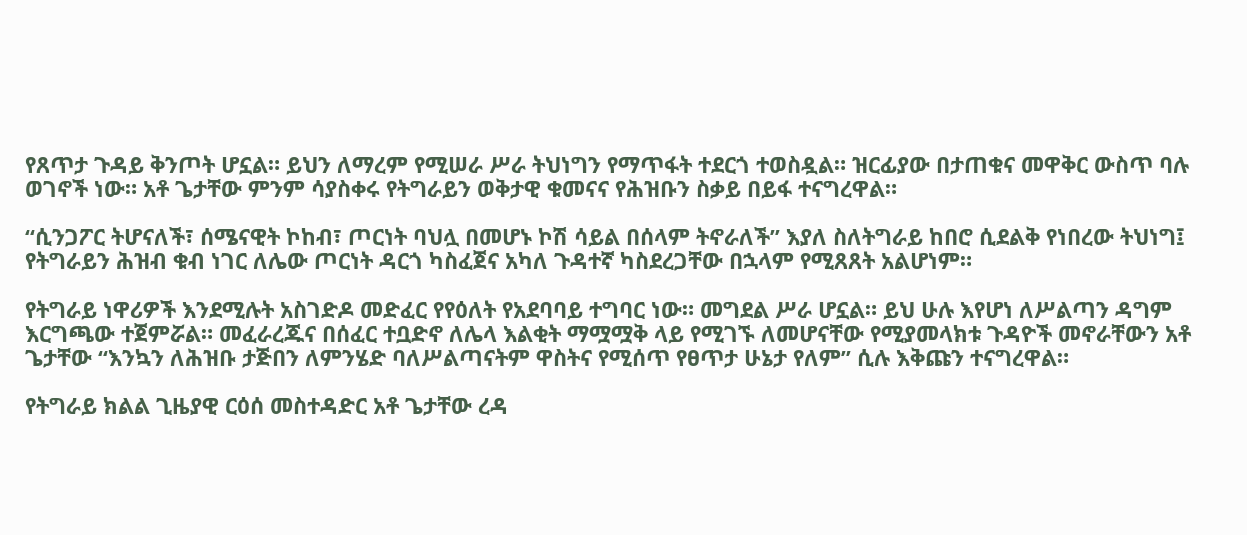የጸጥታ ጉዳይ ቅንጦት ሆኗል። ይህን ለማረም የሚሠራ ሥራ ትህነግን የማጥፋት ተደርጎ ተወስዷል። ዝርፊያው በታጠቁና መዋቅር ውስጥ ባሉ ወገኖች ነው። አቶ ጌታቸው ምንም ሳያስቀሩ የትግራይን ወቅታዊ ቁመናና የሕዝቡን ስቃይ በይፋ ተናግረዋል።

“ሲንጋፖር ትሆናለች፣ ሰሜናዊት ኮከብ፣ ጦርነት ባህሏ በመሆኑ ኮሽ ሳይል በሰላም ትኖራለች” እያለ ስለትግራይ ከበሮ ሲደልቅ የነበረው ትህነግ፤ የትግራይን ሕዝብ ቁብ ነገር ለሌው ጦርነት ዳርጎ ካስፈጀና አካለ ጉዳተኛ ካስደረጋቸው በኋላም የሚጸጸት አልሆነም።

የትግራይ ነዋሪዎች እንደሚሉት አስገድዶ መድፈር የየዕለት የአደባባይ ተግባር ነው። መግደል ሥራ ሆኗል። ይህ ሁሉ እየሆነ ለሥልጣን ዳግም እርግጫው ተጀምሯል። መፈራረጁና በሰፈር ተቧድኖ ለሌላ እልቂት ማሟሟቅ ላይ የሚገኙ ለመሆናቸው የሚያመላክቱ ጉዳዮች መኖራቸውን አቶ ጌታቸው “እንኳን ለሕዝቡ ታጅበን ለምንሄድ ባለሥልጣናትም ዋስትና የሚሰጥ የፀጥታ ሁኔታ የለም” ሲሉ እቅጩን ተናግረዋል።

የትግራይ ክልል ጊዜያዊ ርዕሰ መስተዳድር አቶ ጌታቸው ረዳ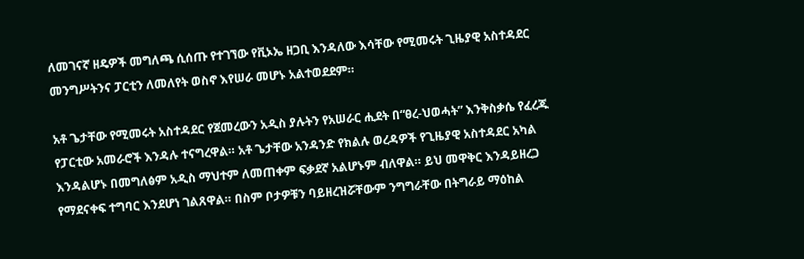ለመገናኛ ዘዴዎች መግለጫ ሲሰጡ የተገኘው የቪኦኤ ዘጋቢ እንዳለው እሳቸው የሚመሩት ጊዜያዊ አስተዳደር መንግሥትንና ፓርቲን ለመለየት ወስኖ እየሠራ መሆኑ አልተወደደም።

አቶ ጌታቸው የሚመሩት አስተዳደር የጀመረውን አዲስ ያሉትን የአሠራር ሒደት በ“ፀረ-ህወሓት” እንቅስቃሴ የፈረጁ የፓርቲው አመራሮች እንዳሉ ተናግረዋል። አቶ ጌታቸው አንዳንድ የክልሉ ወረዳዎች የጊዜያዊ አስተዳደር አካል እንዳልሆኑ በመግለፅም አዲስ ማህተም ለመጠቀም ፍቃደኛ አልሆኑም ብለዋል። ይህ መዋቅር እንዳይዘረጋ የማደናቀፍ ተግባር እንደሆነ ገልጸዋል። በስም ቦታዎቹን ባይዘረዝሯቸውም ንግግራቸው በትግራይ ማዕከል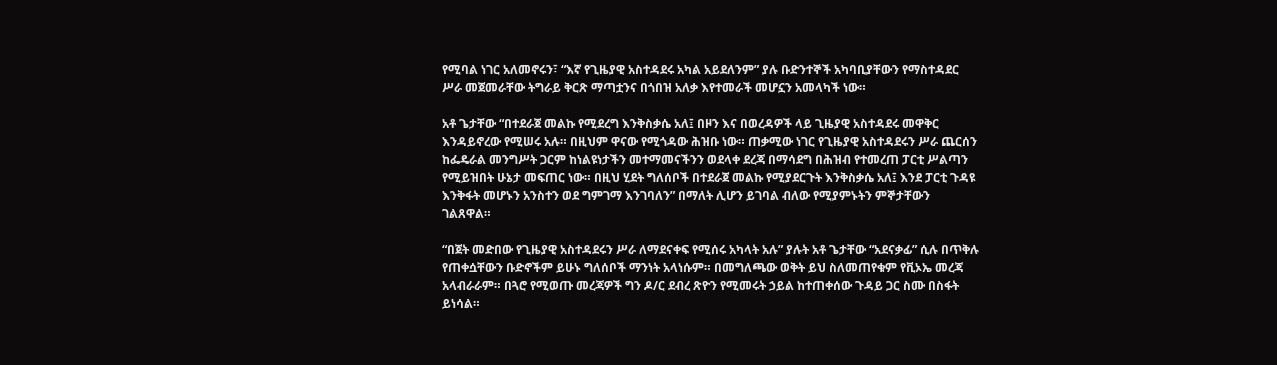የሚባል ነገር አለመኖሩን፣ “እኛ የጊዜያዊ አስተዳደሩ አካል አይደለንም” ያሉ ቡድንተኞች አካባቢያቸውን የማስተዳደር ሥራ መጀመራቸው ትግራይ ቅርጽ ማጣቷንና በጎበዝ አለቃ እየተመራች መሆኗን አመላካች ነው።

አቶ ጌታቸው “በተደራጀ መልኩ የሚደረግ እንቅስቃሴ አለ፤ በዞን እና በወረዳዎች ላይ ጊዜያዊ አስተዳደሩ መዋቅር እንዳይኖረው የሚሠሩ አሉ። በዚህም ዋናው የሚጎዳው ሕዝቡ ነው። ጠቃሚው ነገር የጊዜያዊ አስተዳደሩን ሥራ ጨርሰን ከፌዴራል መንግሥት ጋርም ከነልዩነታችን መተማመናችንን ወደላቀ ደረጃ በማሳደግ በሕዝብ የተመረጠ ፓርቲ ሥልጣን የሚይዝበት ሁኔታ መፍጠር ነው። በዚህ ሂደት ግለሰቦች በተደራጀ መልኩ የሚያደርጉት እንቅስቃሴ አለ፤ እንደ ፓርቲ ጉዳዩ እንቅፋት መሆኑን አንስተን ወደ ግምገማ እንገባለን” በማለት ሊሆን ይገባል ብለው የሚያምኑትን ምኞታቸውን ገልጸዋል።

“በጀት መድበው የጊዜያዊ አስተዳደሩን ሥራ ለማደናቀፍ የሚሰሩ አካላት አሉ” ያሉት አቶ ጌታቸው “አደናቃፊ” ሲሉ በጥቅሉ የጠቀሷቸውን ቡድኖችም ይሁኑ ግለሰቦች ማንነት አላነሱም። በመግለጫው ወቅት ይህ ስለመጠየቁም የቪኦኤ መረጃ አላብራራም። በጓሮ የሚወጡ መረጃዎች ግን ዶ/ር ደብረ ጽዮን የሚመሩት ኃይል ከተጠቀሰው ጉዳይ ጋር ስሙ በስፋት ይነሳል።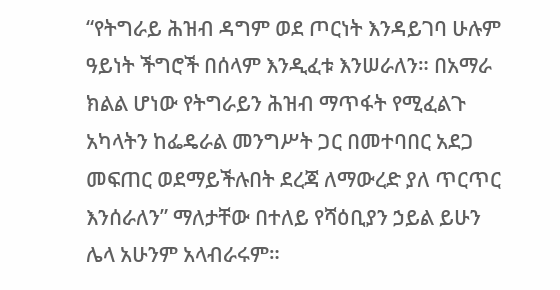“የትግራይ ሕዝብ ዳግም ወደ ጦርነት እንዳይገባ ሁሉም ዓይነት ችግሮች በሰላም እንዲፈቱ እንሠራለን። በአማራ ክልል ሆነው የትግራይን ሕዝብ ማጥፋት የሚፈልጉ አካላትን ከፌዴራል መንግሥት ጋር በመተባበር አደጋ መፍጠር ወደማይችሉበት ደረጃ ለማውረድ ያለ ጥርጥር እንሰራለን” ማለታቸው በተለይ የሻዕቢያን ኃይል ይሁን ሌላ አሁንም አላብራሩም።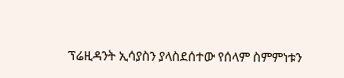ፕሬዚዳንት ኢሳያስን ያላስደሰተው የሰላም ስምምነቱን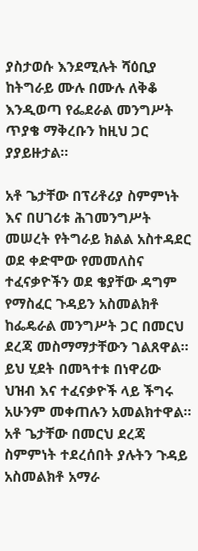ያስታወሱ እንደሚሉት ሻዕቢያ ከትግራይ ሙሉ በሙሉ ለቅቆ እንዲወጣ የፌደራል መንግሥት ጥያቄ ማቅረቡን ከዚህ ጋር ያያይዙታል።

አቶ ጌታቸው በፕሪቶሪያ ስምምነት እና በሀገሪቱ ሕገመንግሥት መሠረት የትግራይ ክልል አስተዳደር ወደ ቀድሞው የመመለስና ተፈናቃዮችን ወደ ቄያቸው ዳግም የማስፈር ጉዳይን አስመልክቶ ከፌዴራል መንግሥት ጋር በመርህ ደረጃ መስማማታቸውን ገልጸዋል። ይህ ሂደት በመጓተቱ በነዋሪው ህዝብ እና ተፈናቃዮች ላይ ችግሩ አሁንም መቀጠሉን አመልክተዋል። አቶ ጌታቸው በመርህ ደረጃ ስምምነት ተደረሰበት ያሉትን ጉዳይ አስመልክቶ አማራ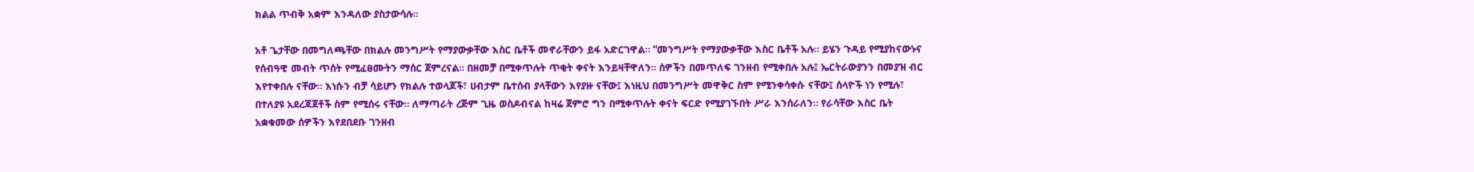ክልል ጥብቅ አቋም እንዳለው ያስታውሳሉ።

አቶ ጌታቸው በመግለጫቸው በክልሉ መንግሥት የማያውቃቸው እስር ቤቶች መኖራቸውን ይፋ አድርገዋል። “መንግሥት የማያውቃቸው እስር ቤቶች አሉ። ይሄን ጉዳይ የሚያከናውኑና የሰብዓዊ መብት ጥሰት የሚፈፀሙትን ማሰር ጀምረናል። በዘመቻ በሚቀጥሉት ጥቂት ቀናት እንይዛቸዋለን። ሰዎችን በመጥለፍ ገንዘብ የሚቀበሉ አሉ፤ ኤርትራውያንን በመያዝ ብር እየተቀበሉ ናቸው። እነሱን ብቻ ሳይሆን የክልሉ ተወላጆች፣ ሀብታም ቤተሰብ ያላቸውን እየያዙ ናቸው፤ እነዚህ በመንግሥት መዋቅር ስም የሚንቀሳቀሱ ናቸው፤ ሰላዮች ነን የሚሉ፣ በተለያዩ አደረጃጀቶች ስም የሚሰሩ ናቸው። ለማጣራት ረጅም ጊዜ ወስዶብናል ከዛሬ ጀምሮ ግን በሚቀጥሉት ቀናት ፍርድ የሚያገኙበት ሥራ እንሰራለን። የራሳቸው እስር ቤት አቋቁመው ሰዎችን እየደበደቡ ገንዘብ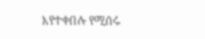እየተቀበሉ የሚሰሩ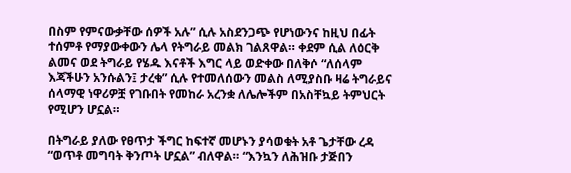በስም የምናውቃቸው ሰዎች አሉ” ሲሉ አስደንጋጭ የሆነውንና ከዚህ በፊት ተሰምቶ የማያውቀውን ሌላ የትግራይ መልክ ገልጸዋል። ቀደም ሲል ለዕርቅ ልመና ወደ ትግራይ የሄዱ እናቶች እግር ላይ ወድቀው በለቅሶ “ለሰላም እጃችሁን አንሱልን፤ ታረቁ” ሲሉ የተመለሰውን መልስ ለሚያስቡ ዛሬ ትግራይና ሰላማዊ ነዋሪዎቿ የገቡበት የመከራ አረንቋ ለሌሎችም በአስቸኳይ ትምህርት የሚሆን ሆኗል።

በትግራይ ያለው የፀጥታ ችግር ከፍተኛ መሆኑን ያሳወቁት አቶ ጌታቸው ረዳ “ወጥቶ መግባት ቅንጦት ሆኗል” ብለዋል። “እንኳን ለሕዝቡ ታጅበን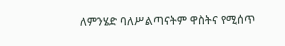ለምንሄድ ባለሥልጣናትም ዋስትና የሚሰጥ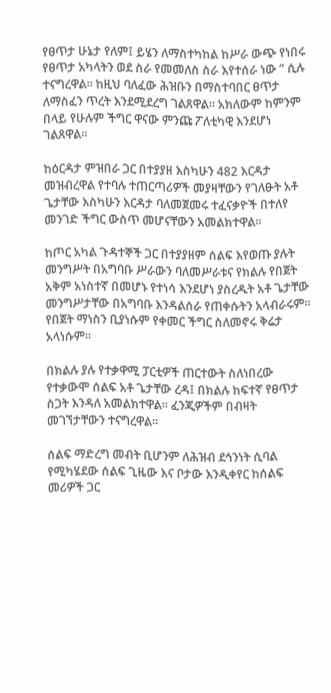የፀጥታ ሁኔታ የለም፤ ይሄን ለማስተካከል ከሥራ ውጭ የነበሩ የፀጥታ አካላትን ወደ ስራ የመመለስ ስራ እየተሰራ ነው ” ሲሉ ተናግረዋል። ከዚህ ባለፈው ሕዝቡን በማስተባበር ፀጥታ ለማስፈን ጥረት እንደሚደረግ ገልጸዋል። አክለውም ከምንም በላይ የሁሉም ችግር ዋናው ምንጩ ፖለቲካዊ እንደሆነ ገልጸዋል።

ከዕርዳታ ምዝበራ ጋር በተያያዘ እስካሁን 482 እርዳታ መዝብረዋል የተባሉ ተጠርጣሪዎች መያዛቸውን የገለፁት አቶ ጌታቸው እስካሁን እርዳታ ባለመጀመሩ ተፈናቃዮች በተለየ መንገድ ችግር ውስጥ መሆናቸውን አመልክተዋል።

ከጦር አካል ጉዳተኞች ጋር በተያያዘም ሰልፍ እየወጡ ያሉት መንግሥት በአግባቡ ሥራውን ባለመሥራቱና የክልሉ የበጀት አቅም አነስተኛ በመሆኑ የተነሳ እንደሆነ ያስረዱት አቶ ጌታቸው መንግሥታቸው በአግባቡ እንዳልሰራ የጠቀሱትን አላብራሩም። የበጀት ማነስን ቢያነሱም የቀመር ችግር ስለመኖሩ ቅሬታ አላነሱም።

በክልሉ ያሉ የተቃዋሚ ፓርቲዎች ጠርተውት ስለነበረው የተቃውሞ ሰልፍ አቶ ጌታቸው ረዳ፤ በክልሉ ከፍተኛ የፀጥታ ስጋት እንዳለ አመልክተዋል። ፈንጂዎችም በብዛት መገኘታቸውን ተናግረዋል።

ሰልፍ ማድረግ መብት ቢሆንም ለሕዝብ ደኅንነት ሲባል የሚካሄደው ሰልፍ ጊዜው እና ቦታው እንዲቀየር ከሰልፍ መሪዎች ጋር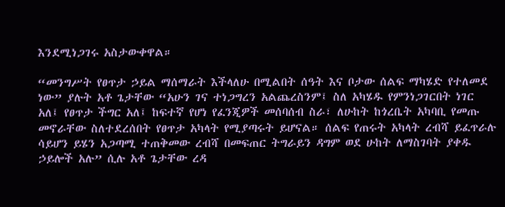እንደሚነጋገሩ አስታውቀዋል።

“መንግሥት የፀጥታ ኃይል ማሰማራት እችላለሁ በሚልበት ሰዓት እና ቦታው ሰልፍ ማካሄድ የተለመደ ነው” ያሉት አቶ ጌታቸው “አሁን ገና ተነጋግረን አልጨረስንም፤ ስለ አካሄዱ የምንነጋገርበት ነገር አለ፤ የፀጥታ ችግር አለ፤ ከፍተኛ የሆነ የፈንጂዎች መሰባሰብ ስራ፣ ለሁከት ከጎረቤት አካባቢ የመጡ መኖራቸው ስለተደረሰበት የፀጥታ አካላት የሚያጣሩት ይሆናል። ሰልፍ የጠሩት አካላት ረብሻ ይፈጥራሉ ሳይሆን ይሄን አጋጣሚ ተጠቅመው ረብሻ በመፍጠር ትግራይን ዳግም ወደ ሁከት ለማስገባት ያቀዱ ኃይሎች አሉ” ሲሉ አቶ ጌታቸው ረዳ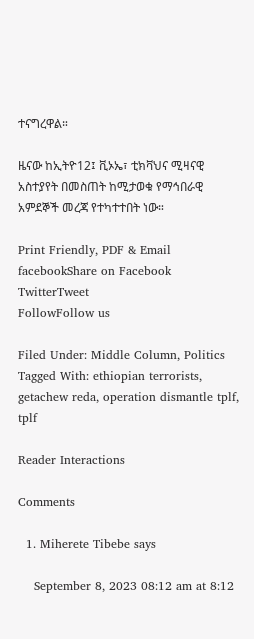ተናግረዋል።

ዜናው ከኢትዮ12፤ ቪኦኤ፣ ቲክቫህና ሚዛናዊ አስተያየት በመስጠት ከሚታወቁ የማኅበራዊ አምደኞች መረጃ የተካተተበት ነው።

Print Friendly, PDF & Email
facebookShare on Facebook
TwitterTweet
FollowFollow us

Filed Under: Middle Column, Politics Tagged With: ethiopian terrorists, getachew reda, operation dismantle tplf, tplf

Reader Interactions

Comments

  1. Miherete Tibebe says

    September 8, 2023 08:12 am at 8:12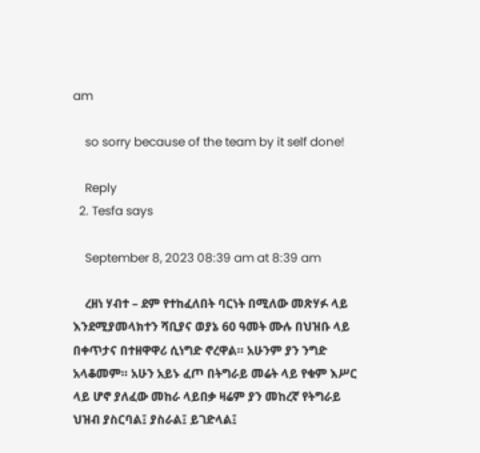am

    so sorry because of the team by it self done!

    Reply
  2. Tesfa says

    September 8, 2023 08:39 am at 8:39 am

    ረዘነ ሃብተ – ደም የተከፈለበት ባርነት በሚለው መጽሃፉ ላይ እንደሚያመላክተን ሻቢያና ወያኔ 60 ዓመት ሙሉ በህዝቡ ላይ በቀጥታና በተዘዋዋሪ ሲነግድ ኖረዋል። አሁንም ያን ንግድ አላቆመም። አሁን አይኑ ፈጦ በትግራይ መሬት ላይ የቁም እሥር ላይ ሆኖ ያለፈው መከራ ላይበቃ ዛሬም ያን መከረኛ የትግራይ ህዝብ ያስርባል፤ ያስራል፤ ይገድላል፤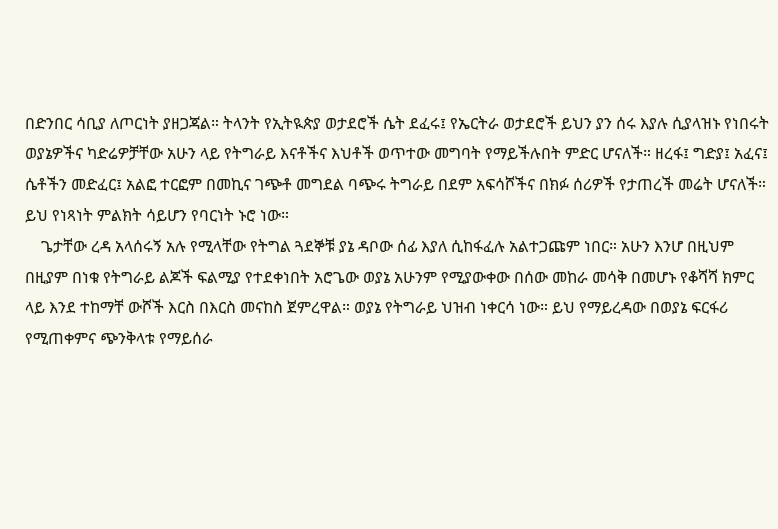በድንበር ሳቢያ ለጦርነት ያዘጋጃል። ትላንት የኢትዪጵያ ወታደሮች ሴት ደፈሩ፤ የኤርትራ ወታደሮች ይህን ያን ሰሩ እያሉ ሲያላዝኑ የነበሩት ወያኔዎችና ካድሬዎቻቸው አሁን ላይ የትግራይ እናቶችና እህቶች ወጥተው መግባት የማይችሉበት ምድር ሆናለች። ዘረፋ፤ ግድያ፤ አፈና፤ ሴቶችን መድፈር፤ አልፎ ተርፎም በመኪና ገጭቶ መግደል ባጭሩ ትግራይ በደም አፍሳሾችና በክፉ ሰሪዎች የታጠረች መሬት ሆናለች። ይህ የነጻነት ምልክት ሳይሆን የባርነት ኑሮ ነው።
    ጌታቸው ረዳ አላሰሩኝ አሉ የሚላቸው የትግል ጓደኞቹ ያኔ ዳቦው ሰፊ እያለ ሲከፋፈሉ አልተጋጩም ነበር። አሁን እንሆ በዚህም በዚያም በነቁ የትግራይ ልጆች ፍልሚያ የተደቀነበት አሮጌው ወያኔ አሁንም የሚያውቀው በሰው መከራ መሳቅ በመሆኑ የቆሻሻ ክምር ላይ እንደ ተከማቸ ውሾች እርስ በእርስ መናከስ ጀምረዋል። ወያኔ የትግራይ ህዝብ ነቀርሳ ነው። ይህ የማይረዳው በወያኔ ፍርፋሪ የሚጠቀምና ጭንቅላቱ የማይሰራ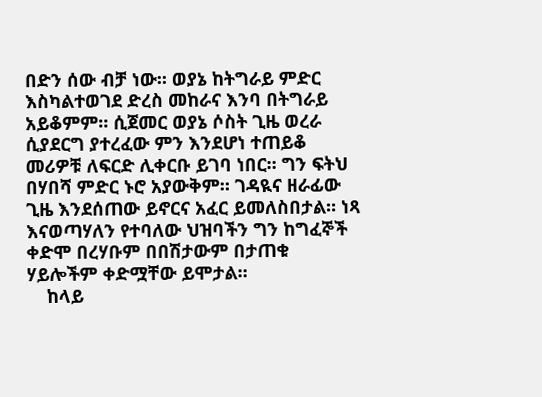በድን ሰው ብቻ ነው። ወያኔ ከትግራይ ምድር እስካልተወገደ ድረስ መከራና እንባ በትግራይ አይቆምም። ሲጀመር ወያኔ ሶስት ጊዜ ወረራ ሲያደርግ ያተረፈው ምን እንደሆነ ተጠይቆ መሪዎቹ ለፍርድ ሊቀርቡ ይገባ ነበር። ግን ፍትህ በሃበሻ ምድር ኑሮ አያውቅም። ገዳዪና ዘራፊው ጊዜ እንደሰጠው ይኖርና አፈር ይመለስበታል። ነጻ እናወጣሃለን የተባለው ህዝባችን ግን ከግፈኞች ቀድሞ በረሃቡም በበሽታውም በታጠቁ ሃይሎችም ቀድሟቸው ይሞታል።
    ከላይ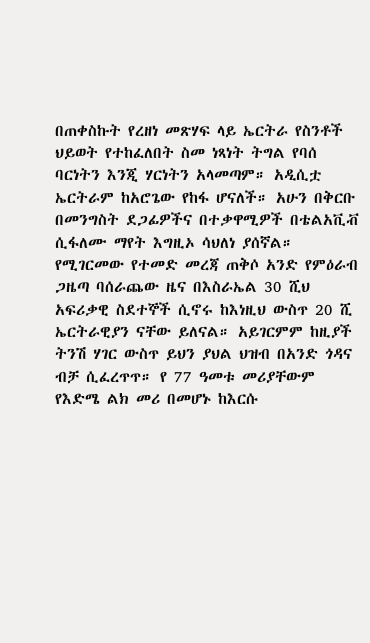በጠቀስኩት የረዘነ መጽሃፍ ላይ ኤርትራ የስንቶች ህይወት የተከፈለበት ስመ ነጻነት ትግል የባሰ ባርነትን እንጂ ሃርነትን አላመጣም። አዲሲቷ ኤርትራም ከአሮጌው የከፋ ሆናለች። አሁን በቅርቡ በመንግስት ደጋፊዎችና በተቃዋሚዎች በቴልአቪቭ ሲፋለሙ ማየት እግዚኦ ሳህለነ ያሰኛል። የሚገርመው የተመድ መረጃ ጠቅሶ አንድ የምዕራብ ጋዜጣ ባሰራጨው ዜና በእስራኤል 30 ሺህ አፍሪቃዊ ስደተኞች ሲኖሩ ከእነዚህ ውስጥ 20 ሺ ኤርትራዊያን ናቸው ይለናል። አይገርምም ከዚያች ትንሽ ሃገር ውስጥ ይህን ያህል ህዝብ በአንድ ጎዳና ብቻ ሲፈረጥጥ። የ 77 ዓመቱ መሪያቸውም የእድሜ ልክ መሪ በመሆኑ ከእርሱ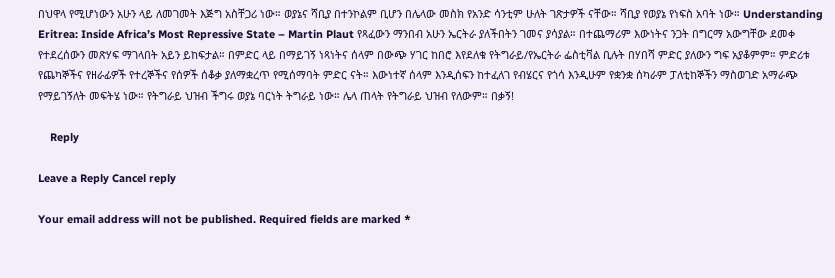በህዋላ የሚሆነውን አሁን ላይ ለመገመት እጅግ አስቸጋሪ ነው። ወያኔና ሻቢያ በተንኮልም ቢሆን በሌላው መስክ የአንድ ሳንቲም ሁለት ገጽታዎች ናቸው። ሻቢያ የወያኔ የነፍስ አባት ነው። Understanding Eritrea: Inside Africa’s Most Repressive State – Martin Plaut የጻፈውን ማንበብ አሁን ኤርትራ ያለችበትን ገመና ያሳያል። በተጨማሪም እውነትና ንጋት በግርማ አውግቸው ደመቀ የተደረሰውን መጽሃፍ ማገላበት አይን ይከፍታል። በምድር ላይ በማይገኝ ነጻነትና ሰላም በውጭ ሃገር ከበሮ እየደለቁ የትግራይ/የኤርትራ ፌስቲቫል ቢሉት በሃበሻ ምድር ያለውን ግፍ አያቆምም። ምድሪቱ የጨካኞችና የዘራፊዎች የተረኞችና የሰዎች ሰቆቃ ያለማቋረጥ የሚሰማባት ምድር ናት። እውነተኛ ሰላም እንዲሰፍን ከተፈለገ የብሄርና የጎሳ እንዲሁም የቋንቋ ሰካራም ፓለቲከኞችን ማስወገድ አማራጭ የማይገኝለት መፍትሄ ነው። የትግራይ ህዝብ ችግሩ ወያኔ ባርነት ትግራይ ነው። ሌላ ጠላት የትግራይ ህዝብ የለውም። በቃኝ!

    Reply

Leave a Reply Cancel reply

Your email address will not be published. Required fields are marked *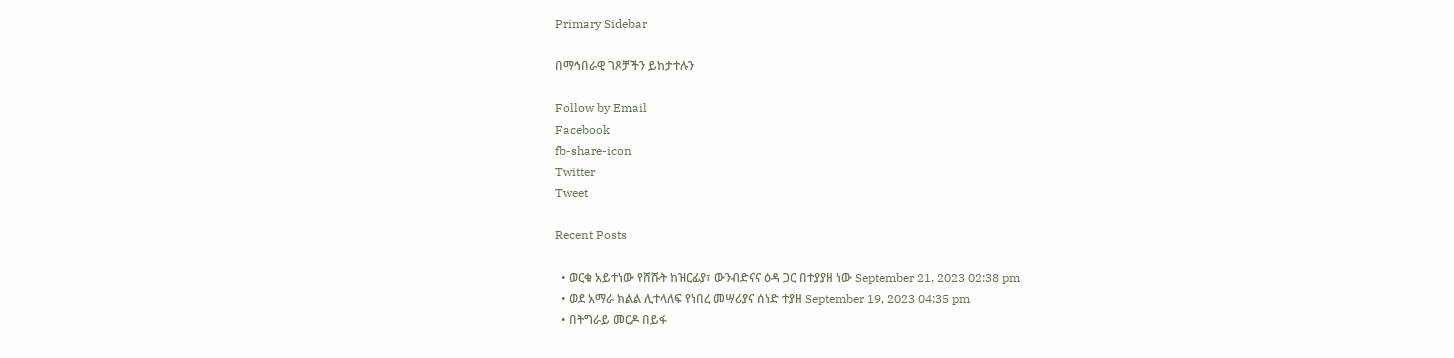Primary Sidebar

በማኅበራዊ ገጾቻችን ይከታተሉን

Follow by Email
Facebook
fb-share-icon
Twitter
Tweet

Recent Posts

  • ወርቁ አይተነው የሸሹት ከዝርፊያ፣ ውንብድናና ዕዳ ጋር በተያያዘ ነው September 21, 2023 02:38 pm
  • ወደ አማራ ክልል ሊተላለፍ የነበረ መሣሪያና ሰነድ ተያዘ September 19, 2023 04:35 pm
  • በትግራይ መርዶ በይፋ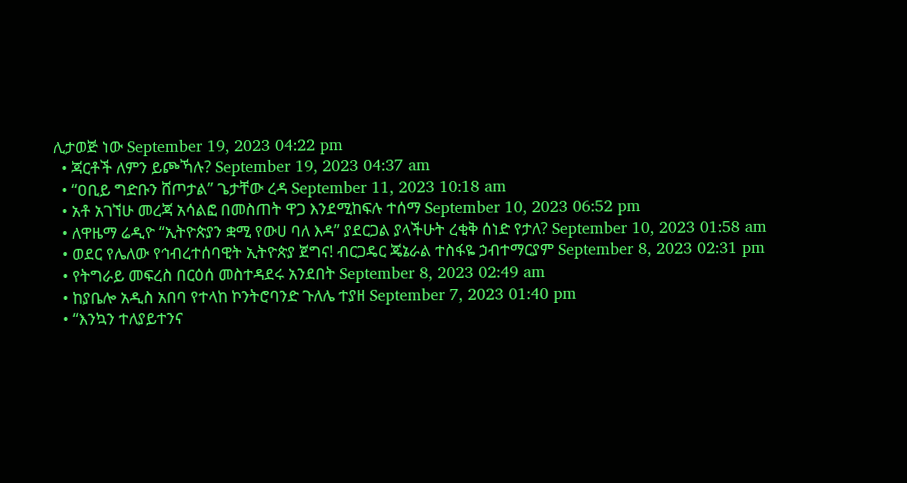ሊታወጅ ነው September 19, 2023 04:22 pm
  • ጃርቶች ለምን ይጮኻሉ? September 19, 2023 04:37 am
  • “ዐቢይ ግድቡን ሸጦታል” ጌታቸው ረዳ September 11, 2023 10:18 am
  • አቶ አገኘሁ መረጃ አሳልፎ በመስጠት ዋጋ እንደሚከፍሉ ተሰማ September 10, 2023 06:52 pm
  • ለዋዜማ ሬዲዮ “ኢትዮጵያን ቋሚ የውሀ ባለ እዳ” ያደርጋል ያላችሁት ረቂቅ ሰነድ የታለ? September 10, 2023 01:58 am
  • ወደር የሌለው የኅብረተሰባዊት ኢትዮጵያ ጀግና! ብርጋዴር ጄኔራል ተስፋዬ ኃብተማርያም September 8, 2023 02:31 pm
  • የትግራይ መፍረስ በርዕሰ መስተዳደሩ አንደበት September 8, 2023 02:49 am
  • ከያቤሎ አዲስ አበባ የተላከ ኮንትሮባንድ ጉለሌ ተያዘ September 7, 2023 01:40 pm
  • “እንኳን ተለያይተንና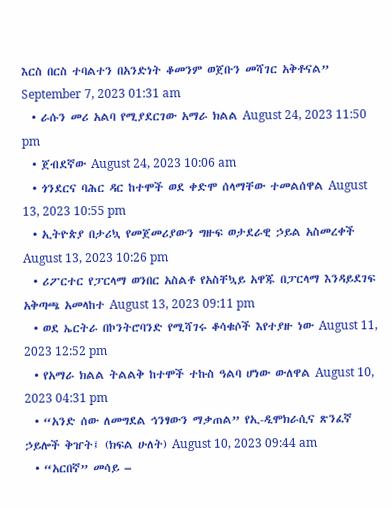እርስ በርስ ተባልተን በአንድነት ቆመንም ወጀቡን መሻገር አቅቶናል” September 7, 2023 01:31 am
  • ራሱን መሪ አልባ የሚያደርገው አማራ ክልል August 24, 2023 11:50 pm
  • ጀብደኛው August 24, 2023 10:06 am
  • ጎንደርና ባሕር ዳር ከተሞች ወደ ቀድሞ ሰላማቸው ተመልሰዋል August 13, 2023 10:55 pm
  • ኢትዮጵያ በታሪኳ የመጀመሪያውን ግዙፍ ወታደራዊ ኃይል አስመረቀች August 13, 2023 10:26 pm
  • ሪፖርተር የፓርላማ ወንበር አስልቶ የአስቸኳይ አዋጁ በፓርላማ እንዳይደገፍ አቅጣጫ አመላከተ August 13, 2023 09:11 pm
  • ወደ ኤርትራ በኮንትሮባንድ የሚሻገሩ ቆሳቁሶች እየተያዙ ነው August 11, 2023 12:52 pm
  • የአማራ ክልል ትልልቅ ከተሞች ተኩስ ዓልባ ሆነው ውለዋል August 10, 2023 04:31 pm
  • “አንድ ሰው ለመግደል ኅንፃውን ማቃጠል” የኢ-ዲሞክራሲና ጽንፈኛ ኃይሎች ቅዠት፤ (ክፍል ሁለት) August 10, 2023 09:44 am
  • “አርበኛ” መሳይ –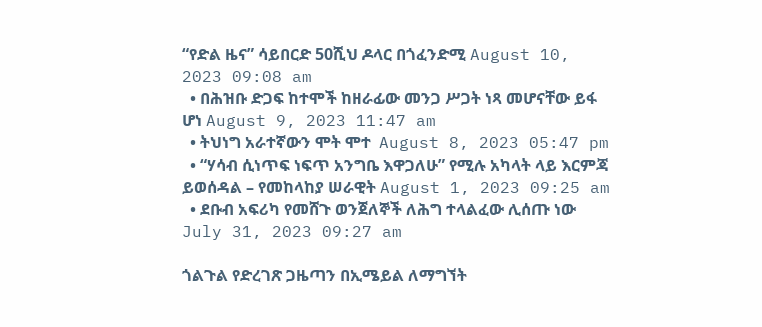“የድል ዜና” ሳይበርድ 50ሺህ ዶላር በጎፈንድሚ August 10, 2023 09:08 am
  • በሕዝቡ ድጋፍ ከተሞች ከዘራፊው መንጋ ሥጋት ነጻ መሆናቸው ይፋ ሆነ August 9, 2023 11:47 am
  • ትህነግ አራተኛውን ሞት ሞተ  August 8, 2023 05:47 pm
  • “ሃሳብ ሲነጥፍ ነፍጥ አንግቤ እዋጋለሁ” የሚሉ አካላት ላይ እርምጃ ይወሰዳል – የመከላከያ ሠራዊት August 1, 2023 09:25 am
  • ደቡብ አፍሪካ የመሸጉ ወንጀለኞች ለሕግ ተላልፈው ሊሰጡ ነው July 31, 2023 09:27 am

ጎልጉል የድረገጽ ጋዜጣን በኢሜይል ለማግኘት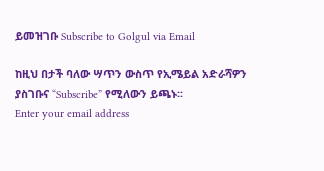ይመዝገቡ Subscribe to Golgul via Email

ከዚህ በታች ባለው ሣጥን ውስጥ የኢሜይል አድራሻዎን ያስገቡና “Subscribe” የሚለውን ይጫኑ፡፡
Enter your email address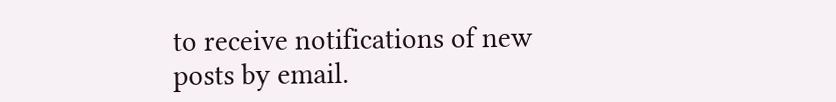to receive notifications of new posts by email.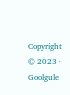Copyright © 2023 · Goolgule